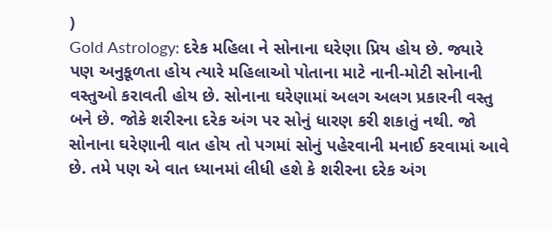)
Gold Astrology: દરેક મહિલા ને સોનાના ઘરેણા પ્રિય હોય છે. જ્યારે પણ અનુકૂળતા હોય ત્યારે મહિલાઓ પોતાના માટે નાની-મોટી સોનાની વસ્તુઓ કરાવતી હોય છે. સોનાના ઘરેણામાં અલગ અલગ પ્રકારની વસ્તુ બને છે. જોકે શરીરના દરેક અંગ પર સોનું ધારણ કરી શકાતું નથી. જો સોનાના ઘરેણાની વાત હોય તો પગમાં સોનું પહેરવાની મનાઈ કરવામાં આવે છે. તમે પણ એ વાત ધ્યાનમાં લીધી હશે કે શરીરના દરેક અંગ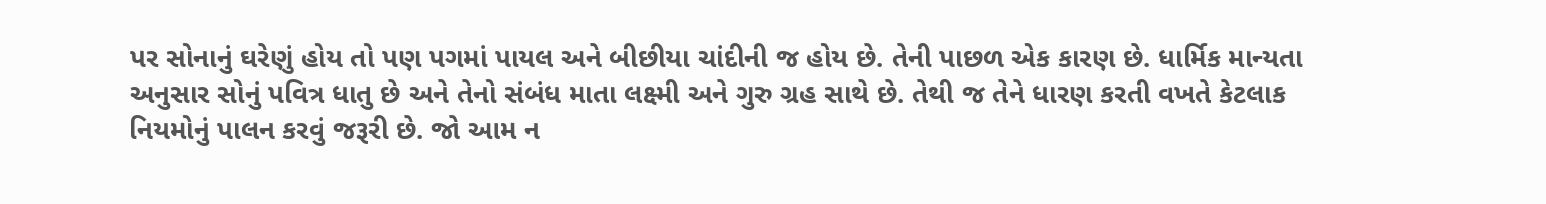પર સોનાનું ઘરેણું હોય તો પણ પગમાં પાયલ અને બીછીયા ચાંદીની જ હોય છે. તેની પાછળ એક કારણ છે. ધાર્મિક માન્યતા અનુસાર સોનું પવિત્ર ધાતુ છે અને તેનો સંબંધ માતા લક્ષ્મી અને ગુરુ ગ્રહ સાથે છે. તેથી જ તેને ધારણ કરતી વખતે કેટલાક નિયમોનું પાલન કરવું જરૂરી છે. જો આમ ન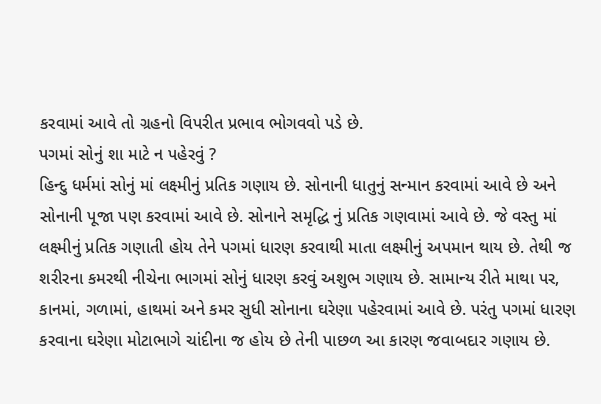કરવામાં આવે તો ગ્રહનો વિપરીત પ્રભાવ ભોગવવો પડે છે.
પગમાં સોનું શા માટે ન પહેરવું ?
હિન્દુ ધર્મમાં સોનું માં લક્ષ્મીનું પ્રતિક ગણાય છે. સોનાની ધાતુનું સન્માન કરવામાં આવે છે અને સોનાની પૂજા પણ કરવામાં આવે છે. સોનાને સમૃદ્ધિ નું પ્રતિક ગણવામાં આવે છે. જે વસ્તુ માં લક્ષ્મીનું પ્રતિક ગણાતી હોય તેને પગમાં ધારણ કરવાથી માતા લક્ષ્મીનું અપમાન થાય છે. તેથી જ શરીરના કમરથી નીચેના ભાગમાં સોનું ધારણ કરવું અશુભ ગણાય છે. સામાન્ય રીતે માથા પર, કાનમાં, ગળામાં, હાથમાં અને કમર સુધી સોનાના ઘરેણા પહેરવામાં આવે છે. પરંતુ પગમાં ધારણ કરવાના ઘરેણા મોટાભાગે ચાંદીના જ હોય છે તેની પાછળ આ કારણ જવાબદાર ગણાય છે.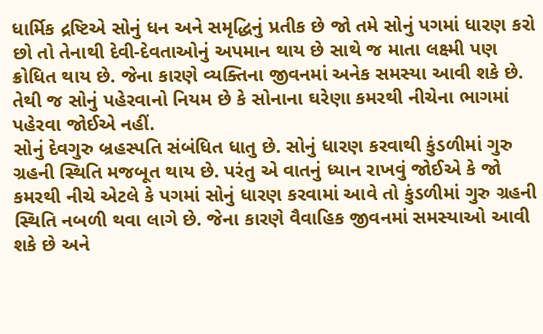ધાર્મિક દ્રષ્ટિએ સોનું ધન અને સમૃદ્ધિનું પ્રતીક છે જો તમે સોનું પગમાં ધારણ કરો છો તો તેનાથી દેવી-દેવતાઓનું અપમાન થાય છે સાથે જ માતા લક્ષ્મી પણ ક્રોધિત થાય છે. જેના કારણે વ્યક્તિના જીવનમાં અનેક સમસ્યા આવી શકે છે. તેથી જ સોનું પહેરવાનો નિયમ છે કે સોનાના ઘરેણા કમરથી નીચેના ભાગમાં પહેરવા જોઈએ નહીં.
સોનું દેવગુરુ બ્રહસ્પતિ સંબંધિત ધાતુ છે. સોનું ધારણ કરવાથી કુંડળીમાં ગુરુ ગ્રહની સ્થિતિ મજબૂત થાય છે. પરંતુ એ વાતનું ધ્યાન રાખવું જોઈએ કે જો કમરથી નીચે એટલે કે પગમાં સોનું ધારણ કરવામાં આવે તો કુંડળીમાં ગુરુ ગ્રહની સ્થિતિ નબળી થવા લાગે છે. જેના કારણે વૈવાહિક જીવનમાં સમસ્યાઓ આવી શકે છે અને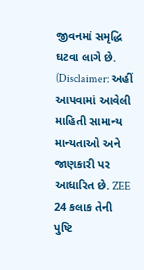જીવનમાં સમૃદ્ધિ ઘટવા લાગે છે.
(Disclaimer: અહીં આપવામાં આવેલી માહિતી સામાન્ય માન્યતાઓ અને જાણકારી પર આધારિત છે. ZEE 24 કલાક તેની પુષ્ટિ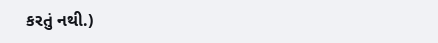કરતું નથી.)